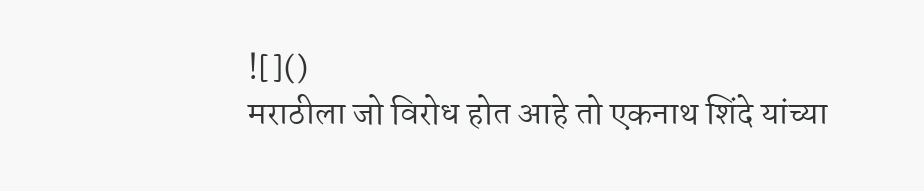![]()
मराठीला जो विरोध होत आहे तो एकनाथ शिंदे यांच्या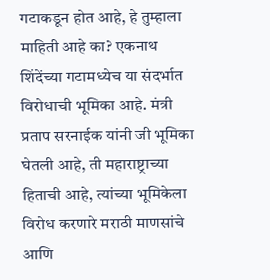गटाकडून होत आहे, हे तुम्हाला माहिती आहे का? एकनाथ शिंदेंच्या गटामध्येच या संदर्भात विरोधाची भूमिका आहे. मंत्री प्रताप सरनाईक यांनी जी भूमिका घेतली आहे, ती महाराष्ट्राच्या हिताची आहे, त्यांच्या भूमिकेला विरोध करणारे मराठी माणसांचे आणि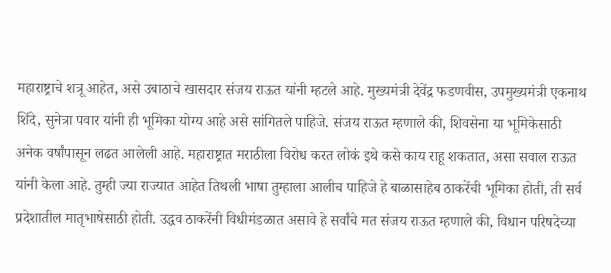महाराष्ट्राचे शत्रू आहेत, असे उबाठाचे खासदार संजय राऊत यांनी म्हटले आहे. मुख्यमंत्री देवेंद्र फडणवीस, उपमुख्यमंत्री एकनाथ शिंदे, सुनेत्रा पवार यांनी ही भूमिका योग्य आहे असे सांगितले पाहिजे. संजय राऊत म्हणाले की, शिवसेना या भूमिकेसाठी अनेक वर्षांपासून लढत आलेली आहे. महाराष्ट्रात मराठीला विरोध करत लोकं इथे कसे काय राहू शकतात, असा सवाल राऊत यांनी केला आहे. तुम्ही ज्या राज्यात आहेत तिथली भाषा तुम्हाला आलीच पाहिजे हे बाळासाहेब ठाकरेंची भूमिका होती, ती सर्व प्रदेशातील मातृभाषेसाठी होती. उद्धव ठाकरेंनी विधीमंडळात असावे हे सर्वांचे मत संजय राऊत म्हणाले की, विधान परिषदेच्या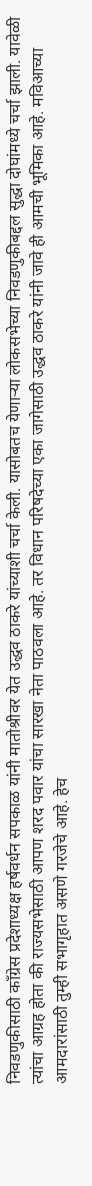निवडणुकीसाठी काँग्रेस प्रदेशाध्यक्ष हर्षवर्धन सपकाळ यांनी मातोश्रीवर येत उद्धव ठाकरे यांच्याशी चर्चा केली. यासोबतच येणाऱ्या लोकसभेच्या निवडणुकीबद्दल सुद्धा दोघांमध्ये चर्चा झाली. यावेळी त्यांचा आग्रह होता की राज्यसभेसाठी आपण शरद पवार यांचा सारखा नेता पाठवला आहे. तर विधान परिषदेच्या एका जागेसाठी उद्धव ठाकरे यांनी जावे ही आमची भूमिका आहे. मविआच्या आमदारांसाठी तुम्ही सभागृहात असणे गरजेचे आहे. हेच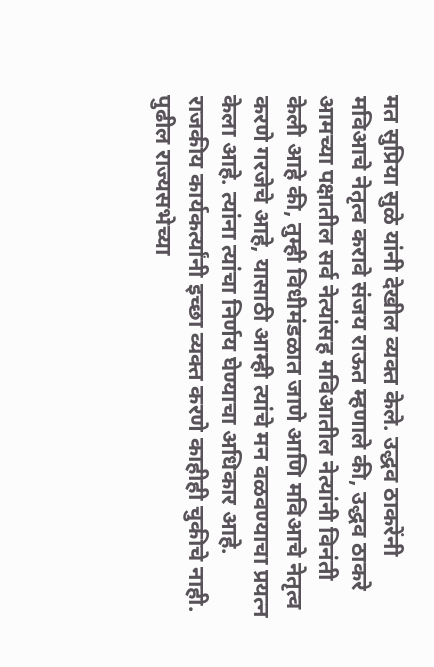मत सुप्रिया सुळे यांनी देखील व्यक्त केले. उद्धव ठाकरेंनी मविआचे नेतृत्व करावे संजय राऊत म्हणाले की, उद्धव ठाकरे आमच्या पक्षातील सर्व नेत्यांसह मविआतील नेत्यांनी विनंती केली आहे की, तुम्ही विधीमंडळात जाणे आणि मविआचे नेतृत्व करणे गरजेचे आहे, यासाठी आम्ही त्यांचे मन वळवण्याचा प्रयत्न केला आहे. त्यांना त्यांचा निर्णय घेण्याचा अधिकार आहे. राजकीय कार्यकर्त्यांनी इच्छा व्यक्त करणे काहीही चुकीचे नाही. पुढील राज्यसभेच्या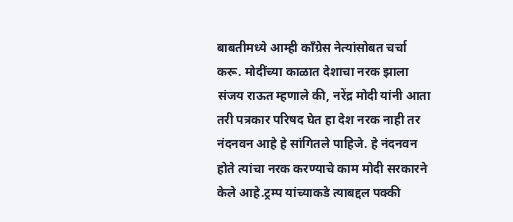बाबतीमध्ये आम्ही काँग्रेस नेत्यांसोबत चर्चा करू. मोदींच्या काळात देशाचा नरक झाला संजय राऊत म्हणाले की, नरेंद्र मोदी यांनी आता तरी पत्रकार परिषद घेत हा देश नरक नाही तर नंदनवन आहे हे सांगितले पाहिजे. हे नंदनवन होते त्यांचा नरक करण्याचे काम मोदी सरकारने केले आहे.ट्रम्प यांच्याकडे त्याबद्दल पक्की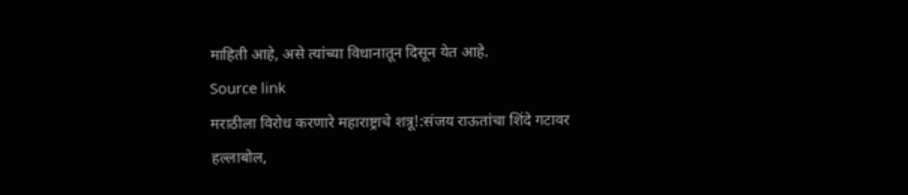माहिती आहे, असे त्यांच्या विधानातून दिसून येत आहे.
Source link
मराठीला विरोध करणारे महाराष्ट्राचे शत्रू!:संजय राऊतांचा शिंदे गटावर हल्लाबोल,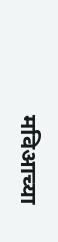मविआच्या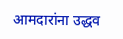आमदारांना उद्धव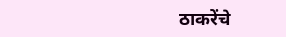ठाकरेंचे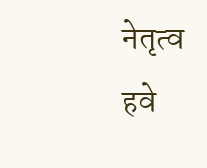नेतृत्व हवे